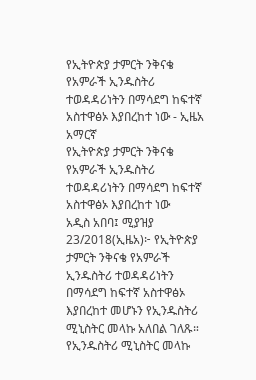የኢትዮጵያ ታምርት ንቅናቄ የአምራች ኢንዱስትሪ ተወዳዳሪነትን በማሳደግ ከፍተኛ አስተዋፅኦ እያበረከተ ነው - ኢዜአ አማርኛ
የኢትዮጵያ ታምርት ንቅናቄ የአምራች ኢንዱስትሪ ተወዳዳሪነትን በማሳደግ ከፍተኛ አስተዋፅኦ እያበረከተ ነው
አዲስ አበባ፤ ሚያዝያ 23/2018(ኢዜአ)፦ የኢትዮጵያ ታምርት ንቅናቄ የአምራች ኢንዱስትሪ ተወዳዳሪነትን በማሳደግ ከፍተኛ አስተዋፅኦ እያበረከተ መሆኑን የኢንዱስትሪ ሚኒስትር መላኩ አለበል ገለጹ።
የኢንዱስትሪ ሚኒስትር መላኩ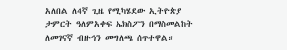አለበል ለ4ኛ ጊዜ የሚካሄደው ኢትዮጵያ ታምርት ዓለምአቀፍ ኤክስፖን በማስመልከት ለመገናኛ ብዙኅን መግለጫ ሰጥተዋል።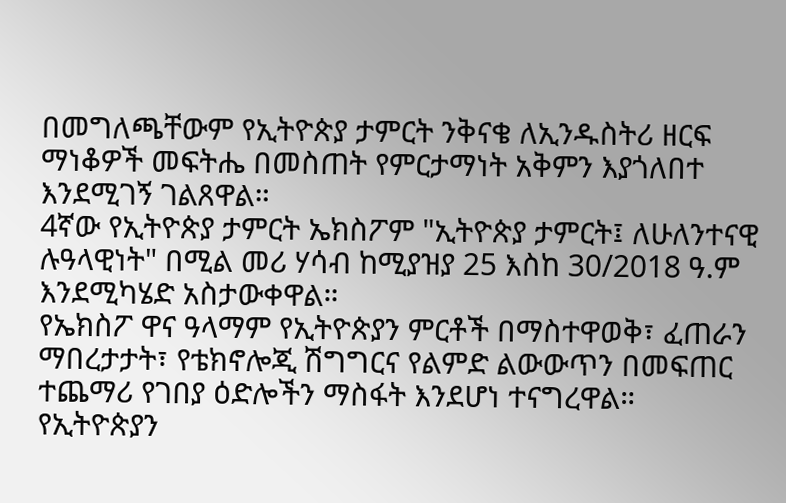በመግለጫቸውም የኢትዮጵያ ታምርት ንቅናቄ ለኢንዱስትሪ ዘርፍ ማነቆዎች መፍትሔ በመስጠት የምርታማነት አቅምን እያጎለበተ እንደሚገኝ ገልጸዋል።
4ኛው የኢትዮጵያ ታምርት ኤክስፖም "ኢትዮጵያ ታምርት፤ ለሁለንተናዊ ሉዓላዊነት" በሚል መሪ ሃሳብ ከሚያዝያ 25 እስከ 30/2018 ዓ.ም እንደሚካሄድ አስታውቀዋል።
የኤክስፖ ዋና ዓላማም የኢትዮጵያን ምርቶች በማስተዋወቅ፣ ፈጠራን ማበረታታት፣ የቴክኖሎጂ ሽግግርና የልምድ ልውውጥን በመፍጠር ተጨማሪ የገበያ ዕድሎችን ማስፋት እንደሆነ ተናግረዋል።
የኢትዮጵያን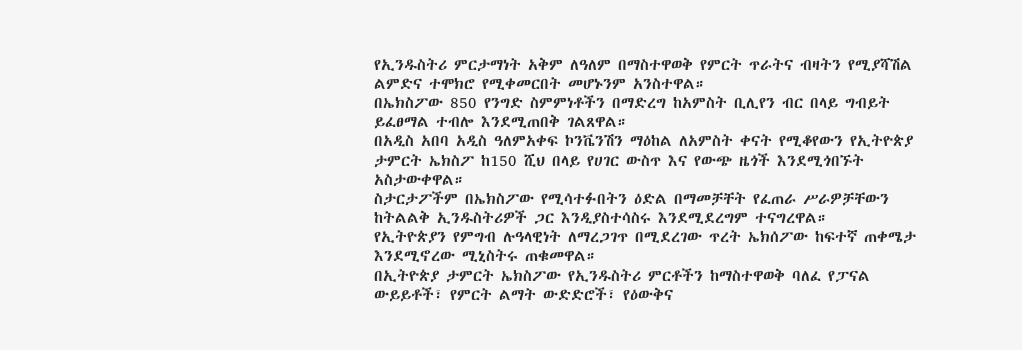የኢንዱስትሪ ምርታማነት አቅም ለዓለም በማስተዋወቅ የምርት ጥራትና ብዛትን የሚያሻሽል ልምድና ተሞክሮ የሚቀመርበት መሆኑንም አንስተዋል።
በኤክስፖው 850 የንግድ ስምምነቶችን በማድረግ ከአምስት ቢሊየን ብር በላይ ግብይት ይፈፀማል ተብሎ እንደሚጠበቅ ገልጸዋል።
በአዲስ አበባ አዲስ ዓለምአቀፍ ኮንቬንሽን ማዕከል ለአምስት ቀናት የሚቆየውን የኢትዮጵያ ታምርት ኤክስፖ ከ150 ሺህ በላይ የሀገር ውስጥ እና የውጭ ዜጎች እንደሚጎበኙት አስታውቀዋል።
ስታርታፖችም በኤክስፖው የሚሳተፉበትን ዕድል በማመቻቸት የፈጠራ ሥራዎቻቸውን ከትልልቅ ኢንዱስትሪዎች ጋር እንዲያስተሳስሩ እንደሚደረግም ተናግረዋል።
የኢትዮጵያን የምግብ ሉዓላዊነት ለማረጋገጥ በሚደረገው ጥረት ኤክሰፖው ከፍተኛ ጠቀሜታ እንደሚኖረው ሚኒስትሩ ጠቁመዋል።
በኢትዮጵያ ታምርት ኤክስፖው የኢንዱስትሪ ምርቶችን ከማስተዋወቅ ባለፈ የፓናል ውይይቶች፣ የምርት ልማት ውድድሮች፣ የዕውቅና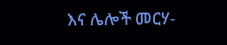እና ሌሎች መርሃ-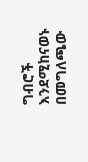ግብሮች እንደሚከናወኑ በመግለጫው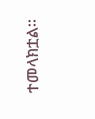ተመላክቷል።